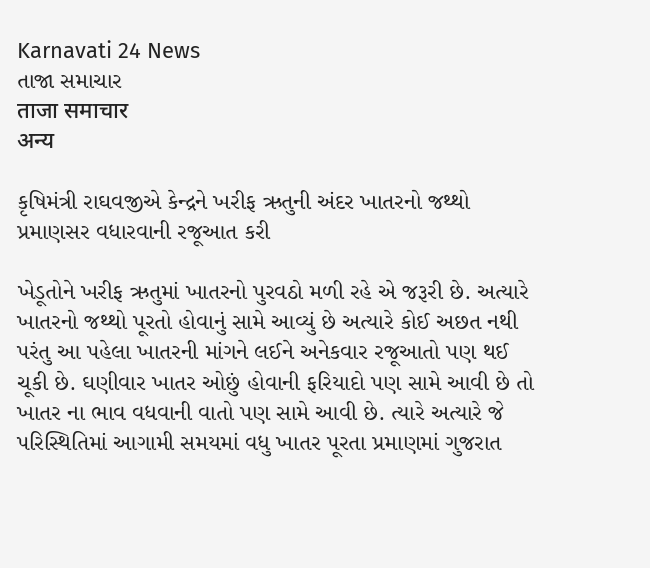Karnavati 24 News
તાજા સમાચાર
ताजा समाचार
अन्य

કૃષિમંત્રી રાઘવજીએ કેન્દ્રને ખરીફ ઋતુની અંદર ખાતરનો જથ્થો પ્રમાણસર વધારવાની રજૂઆત કરી

ખેડૂતોને ખરીફ ઋતુમાં ખાતરનો પુરવઠો મળી રહે એ જરૂરી છે. અત્યારે ખાતરનો જથ્થો પૂરતો હોવાનું સામે આવ્યું છે અત્યારે કોઈ અછત નથી પરંતુ આ પહેલા ખાતરની માંગને લઈને અનેકવાર રજૂઆતો પણ થઈ ચૂકી છે. ઘણીવાર ખાતર ઓછું હોવાની ફરિયાદો પણ સામે આવી છે તો ખાતર ના ભાવ વધવાની વાતો પણ સામે આવી છે. ત્યારે અત્યારે જે પરિસ્થિતિમાં આગામી સમયમાં વધુ ખાતર પૂરતા પ્રમાણમાં ગુજરાત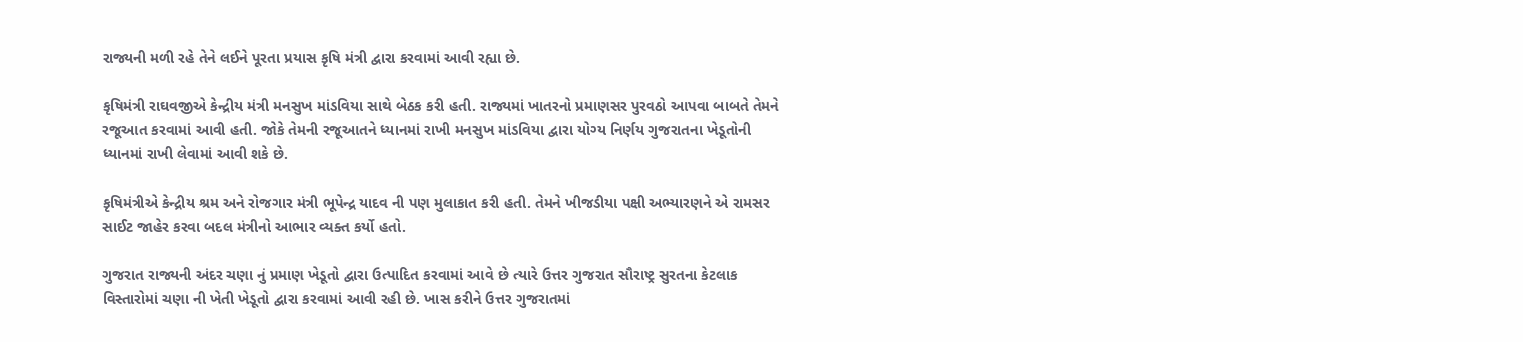રાજ્યની મળી રહે તેને લઈને પૂરતા પ્રયાસ કૃષિ મંત્રી દ્વારા કરવામાં આવી રહ્યા છે.

કૃષિમંત્રી રાઘવજીએ કેન્દ્રીય મંત્રી મનસુખ માંડવિયા સાથે બેઠક કરી હતી. રાજ્યમાં ખાતરનો પ્રમાણસર પુરવઠો આપવા બાબતે તેમને રજૂઆત કરવામાં આવી હતી. જોકે તેમની રજૂઆતને ધ્યાનમાં રાખી મનસુખ માંડવિયા દ્વારા યોગ્ય નિર્ણય ગુજરાતના ખેડૂતોની ધ્યાનમાં રાખી લેવામાં આવી શકે છે.

કૃષિમંત્રીએ કેન્દ્રીય શ્રમ અને રોજગાર મંત્રી ભૂપેન્દ્ર યાદવ ની પણ મુલાકાત કરી હતી. તેમને ખીજડીયા પક્ષી અભ્યારણને એ રામસર સાઈટ જાહેર કરવા બદલ મંત્રીનો આભાર વ્યક્ત કર્યો હતો.

ગુજરાત રાજ્યની અંદર ચણા નું પ્રમાણ ખેડૂતો દ્વારા ઉત્પાદિત કરવામાં આવે છે ત્યારે ઉત્તર ગુજરાત સૌરાષ્ટ્ર સુરતના કેટલાક વિસ્તારોમાં ચણા ની ખેતી ખેડૂતો દ્વારા કરવામાં આવી રહી છે. ખાસ કરીને ઉત્તર ગુજરાતમાં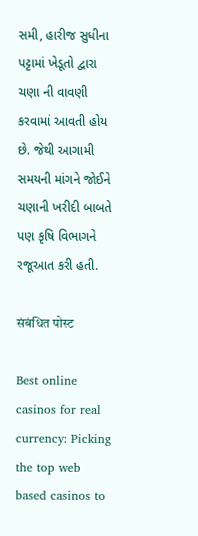સમી, હારીજ સુધીના પટ્ટામાં ખેડૂતો દ્વારા ચણા ની વાવણી કરવામાં આવતી હોય છે. જેથી આગામી સમયની માંગને જોઈને ચણાની ખરીદી બાબતે પણ કૃષિ વિભાગને રજૂઆત કરી હતી.

संबंधित पोस्ट

Best online casinos for real currency: Picking the top web based casinos to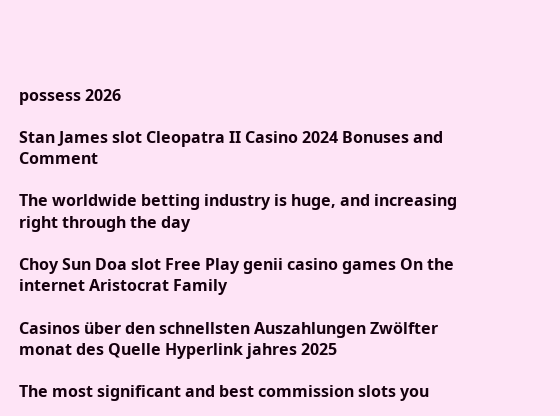possess 2026

Stan James slot Cleopatra II Casino 2024 Bonuses and Comment

The worldwide betting industry is huge, and increasing right through the day

Choy Sun Doa slot Free Play genii casino games On the internet Aristocrat Family

Casinos über den schnellsten Auszahlungen Zwölfter monat des Quelle Hyperlink jahres 2025

The most significant and best commission slots you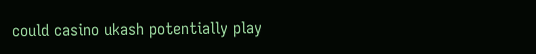could casino ukash potentially play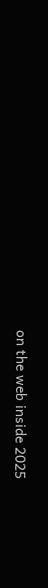on the web inside 2025